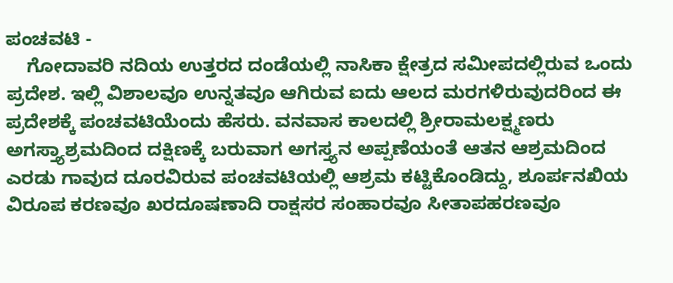ಪಂಚವಟಿ -
    ಗೋದಾವರಿ ನದಿಯ ಉತ್ತರದ ದಂಡೆಯಲ್ಲಿ ನಾಸಿಕಾ ಕ್ಷೇತ್ರದ ಸಮೀಪದಲ್ಲಿರುವ ಒಂದು ಪ್ರದೇಶ. ಇಲ್ಲಿ ವಿಶಾಲವೂ ಉನ್ನತವೂ ಆಗಿರುವ ಐದು ಆಲದ ಮರಗಳಿರುವುದರಿಂದ ಈ ಪ್ರದೇಶಕ್ಕೆ ಪಂಚವಟಿಯೆಂದು ಹೆಸರು. ವನವಾಸ ಕಾಲದಲ್ಲಿ ಶ್ರೀರಾಮಲಕ್ಷ್ಮಣರು ಅಗಸ್ತ್ಯಾಶ್ರಮದಿಂದ ದಕ್ಷಿಣಕ್ಕೆ ಬರುವಾಗ ಅಗಸ್ತ್ಯನ ಅಪ್ಪಣೆಯಂತೆ ಆತನ ಆಶ್ರಮದಿಂದ ಎರಡು ಗಾವುದ ದೂರವಿರುವ ಪಂಚವಟಿಯಲ್ಲಿ ಆಶ್ರಮ ಕಟ್ಟಿಕೊಂಡಿದ್ದು, ಶೂರ್ಪನಖಿಯ ವಿರೂಪ ಕರಣವೂ ಖರದೂಷಣಾದಿ ರಾಕ್ಷಸರ ಸಂಹಾರವೂ ಸೀತಾಪಹರಣವೂ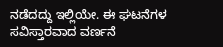ನಡೆದದ್ದು ಇಲ್ಲಿಯೇ. ಈ ಘಟನೆಗಳ ಸವಿಸ್ತಾರವಾದ ವರ್ಣನೆ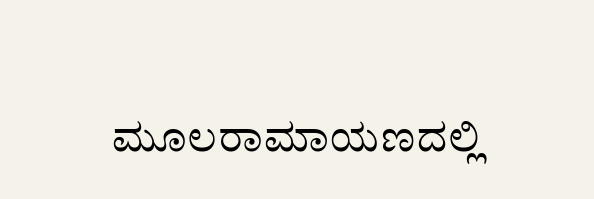ಮೂಲರಾಮಾಯಣದಲ್ಲಿ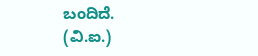ಬಂದಿದೆ.     (ವಿ.ಐ.)